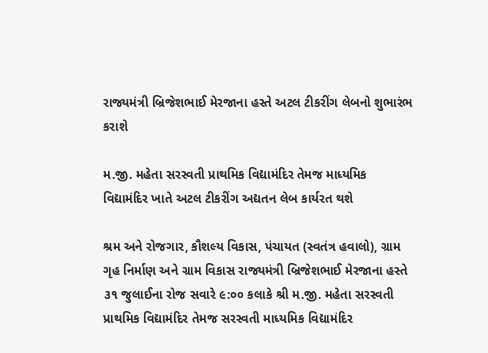રાજ્યમંત્રી બ્રિજેશભાઈ મેરજાના હસ્તે અટલ ટીકરીંગ લેબનો શુભારંભ કરાશે

મ.જી. મહેતા સરસ્વતી પ્રાથમિક વિદ્યામંદિર તેમજ માધ્યમિક વિદ્યામંદિર ખાતે અટલ ટીકરીંગ અદ્યતન લેબ કાર્યરત થશે

શ્રમ અને રોજગાર, કૌશલ્ય વિકાસ, પંચાયત (સ્વતંત્ર હવાલો), ગ્રામ ગૃહ નિર્માણ અને ગ્રામ વિકાસ રાજ્યમંત્રી બ્રિજેશભાઈ મેરજાના હસ્તે ૩૧ જુલાઈના રોજ સવારે ૯:૦૦ કલાકે શ્રી મ.જી. મહેતા સરસ્વતી પ્રાથમિક વિદ્યામંદિર તેમજ સરસ્વતી માધ્યમિક વિદ્યામંદિર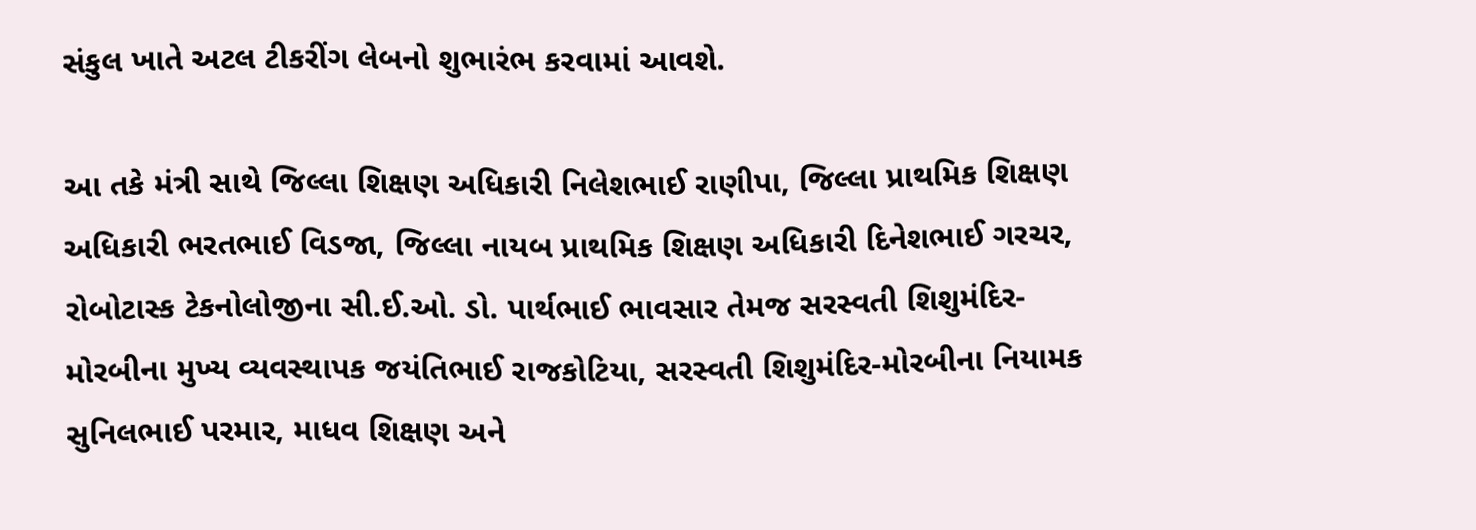સંકુલ ખાતે અટલ ટીકરીંગ લેબનો શુભારંભ કરવામાં આવશે.

આ તકે મંત્રી સાથે જિલ્લા શિક્ષણ અધિકારી નિલેશભાઈ રાણીપા, જિલ્લા પ્રાથમિક શિક્ષણ અધિકારી ભરતભાઈ વિડજા, જિલ્લા નાયબ પ્રાથમિક શિક્ષણ અધિકારી દિનેશભાઈ ગરચર, રોબોટાસ્ક ટેકનોલોજીના સી.ઈ.ઓ. ડો. પાર્થભાઈ ભાવસાર તેમજ સરસ્વતી શિશુમંદિર-મોરબીના મુખ્ય વ્યવસ્થાપક જયંતિભાઈ રાજકોટિયા, સરસ્વતી શિશુમંદિર-મોરબીના નિયામક સુનિલભાઈ પરમાર, માધવ શિક્ષણ અને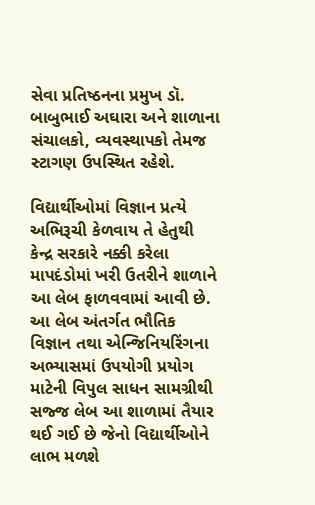સેવા પ્રતિષ્ઠનના પ્રમુખ ડૉ. બાબુભાઈ અઘારા અને શાળાના સંચાલકો, વ્યવસ્થાપકો તેમજ સ્ટાગણ ઉપસ્થિત રહેશે.

વિદ્યાર્થીઓમાં વિજ્ઞાન પ્રત્યે અભિરૂચી કેળવાય તે હેતુથી કેન્દ્ર સરકારે નક્કી કરેલા માપદંડોમાં ખરી ઉતરીને શાળાને આ લેબ ફાળવવામાં આવી છે. આ લેબ અંતર્ગત ભૌતિક વિજ્ઞાન તથા એન્જિનિયરિંગના અભ્યાસમાં ઉપયોગી પ્રયોગ માટેની વિપુલ સાધન સામગ્રીથી સજ્જ લેબ આ શાળામાં તૈયાર થઈ ગઈ છે જેનો વિદ્યાર્થીઓને લાભ મળશે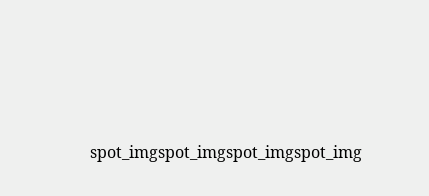spot_imgspot_imgspot_imgspot_img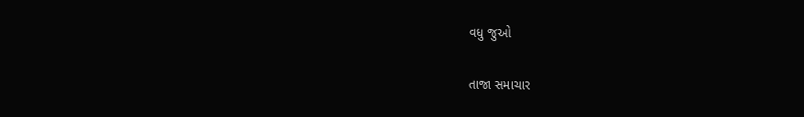વધુ જુઓ

તાજા સમાચાર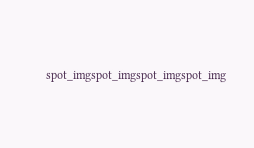spot_imgspot_imgspot_imgspot_img